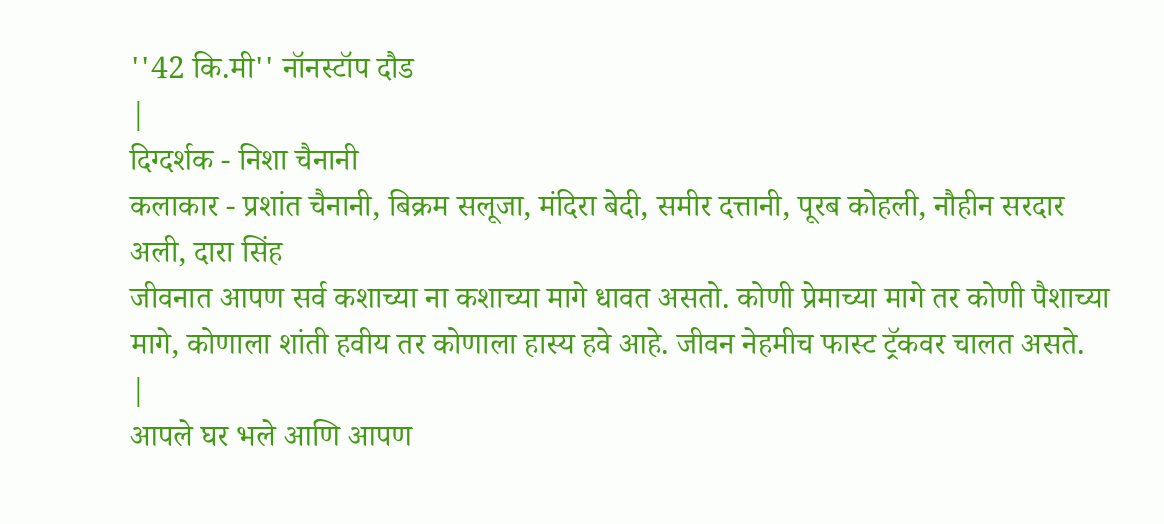''42 कि.मी'' नॉनस्टॉप दौड
|
दिग्दर्शक - निशा चैनानी
कलाकार - प्रशांत चैनानी, बिक्रम सलूजा, मंदिरा बेदी, समीर दत्तानी, पूरब कोहली, नौहीन सरदार अली, दारा सिंह
जीवनात आपण सर्व कशाच्या ना कशाच्या मागे धावत असतो. कोणी प्रेमाच्या मागे तर कोणी पैशाच्या मागे, कोणाला शांती हवीय तर कोणाला हास्य हवे आहे. जीवन नेहमीच फास्ट ट्रॅकवर चालत असते.
|
आपले घर भले आणि आपण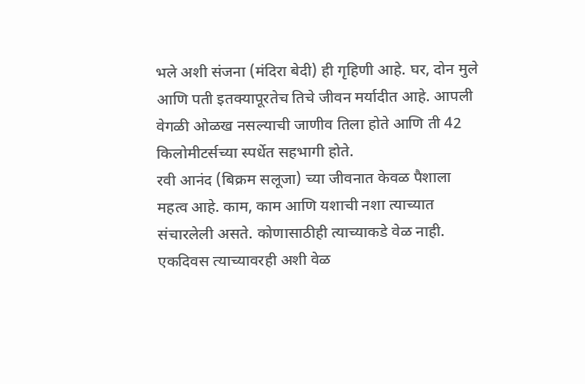भले अशी संजना (मंदिरा बेदी) ही गृहिणी आहे. घर, दोन मुले आणि पती इतक्यापूरतेच तिचे जीवन मर्यादीत आहे. आपली वेगळी ओळख नसल्याची जाणीव तिला होते आणि ती 42 किलोमीटर्सच्या स्पर्धेत सहभागी होते.
रवी आनंद (बिक्रम सलूजा) च्या जीवनात केवळ पैशाला महत्व आहे. काम, काम आणि यशाची नशा त्याच्यात संचारलेली असते. कोणासाठीही त्याच्याकडे वेळ नाही. एकदिवस त्याच्यावरही अशी वेळ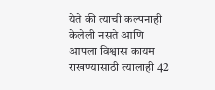येते की त्याची कल्पनाही केलेली नसते आणि आपला विश्वास कायम राखण्यासाठी त्यालाही 42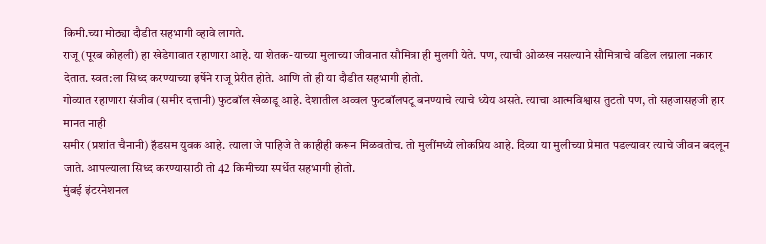किमी.च्या मोठ्या दौडीत सहभागी व्हावे लागते.
राजू (पूरब कोहली) हा खेडेगावात रहाणारा आहे. या शेतक-याच्या मुलाच्या जीवनात सौमित्रा ही मुलगी येते. पण, त्याची ओळख नसल्याने सौमित्राचे वडिल लग्नाला नकार देतात. स्वत:ला सिध्द करण्याच्या इर्षेने राजू प्रेरीत होते. आणि तो ही या दौडीत सहभागी होतो.
गोव्यात रहाणारा संजीव (समीर दत्तानी) फुटबॉल खेळाडू आहे. देशातील अव्वल फुटबॉलपटू बनण्याचे त्याचे ध्येय असते. त्याचा आत्मविश्वास तुटतो पण, तो सहजासहजी हार मानत नाही
समीर (प्रशांत चैनानी) हॅडसम युवक आहे. त्याला जे पाहिजे ते काहीही करून मिळवतोच. तो मुलींमध्ये लोकप्रिय आहे. दिव्या या मुलीच्या प्रेमात पडल्यावर त्याचे जीवन बदलून जाते. आपल्याला सिध्द करण्यासाठी तो 42 किमीच्या स्पर्धेत सहभागी होतो.
मुंबई इंटरनेशनल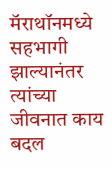मॅराथॉनमध्ये सहभागी झाल्यानंतर त्यांच्या जीवनात काय बदल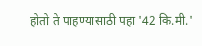होतो ते पाहण्यासाठी पहा '42 कि.मी.'